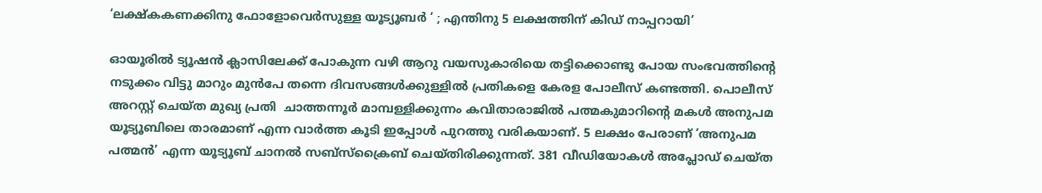‘ലക്ഷ്കകണക്കിനു ഫോളോവെർസുള്ള യൂട്യൂബർ ‘ ; എന്തിനു 5 ലക്ഷത്തിന് കിഡ് നാപ്പറായി’

ഓയൂരിൽ ട്യൂഷൻ ക്ലാസിലേക്ക് പോകുന്ന വഴി ആറു വയസുകാരിയെ തട്ടിക്കൊണ്ടു പോയ സംഭവത്തിന്റെ നടുക്കം വിട്ടു മാറും മുൻപേ തന്നെ ദിവസങ്ങൾക്കുള്ളിൽ പ്രതികളെ കേരള പോലീസ് കണ്ടത്തി. പൊലീസ് അറസ്റ്റ് ചെയ്ത മുഖ്യ പ്രതി  ചാത്തന്നൂർ മാമ്പള്ളിക്കുന്നം കവിതാരാജിൽ പത്മകുമാറിന്റെ മകൾ അനുപമ യൂട്യൂബിലെ താരമാണ് എന്ന വാർത്ത കൂടി ഇപ്പോൾ പുറത്തു വരികയാണ്. 5 ലക്ഷം പേരാണ് ‘അനുപമ പത്മൻ’ എന്ന യൂട്യൂബ് ചാനൽ സബ്സ്ക്രൈബ് ചെയ്തിരിക്കുന്നത്. 381 വീഡിയോകള്‍ അപ്ലോഡ് ചെയ്ത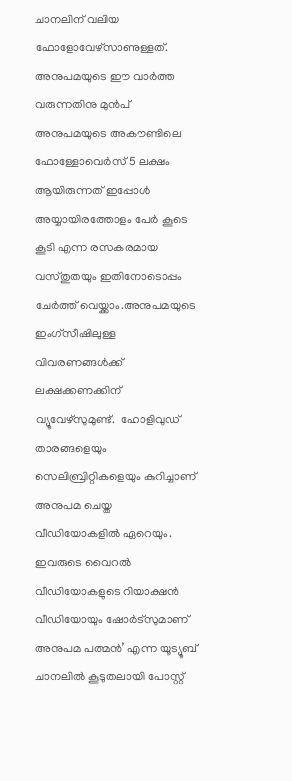ചാനലിന് വലിയ ഫോളോവേഴ്സാണുള്ളത്.  അനുപമയുടെ ഈ വാർത്ത വരുന്നതിനു മുൻപ് അനുപമയുടെ അകൗണ്ടിലെ ഫോള്ളോവെർസ് 5 ലക്ഷം ആയിരുന്നത് ഇപ്പോൾ അയ്യായിരത്തോളം പേർ കൂടെ കൂടി എന്ന രസകരമായ വസ്തുതയും ഇതിനോടൊപ്പം ചേർത്ത് വെയ്ക്കാം.അനുപമയുടെ ഇംഗ്സീഷിലുള്ള വിവരണങ്ങൾക്ക് ലക്ഷക്കണക്കിന് വ്യൂവേഴ്സുമുണ്ട്.  ഹോളിവുഡ് താരങ്ങളെയും സെലിബ്രിറ്റികളെയും കുറിച്ചാണ് അനുപമ ചെയ്ത വീഡിയോകളിൽ ഏറെയും. ഇവരുടെ വൈറൽ വീഡിയോകളുടെ റിയാക്ഷൻ വീഡിയോയും ഷോർട്സുമാണ് അനുപമ പത്മൻ’ എന്ന യൂട്യൂബ് ചാനലിൽ കൂടുതലായി പോസ്റ്റ്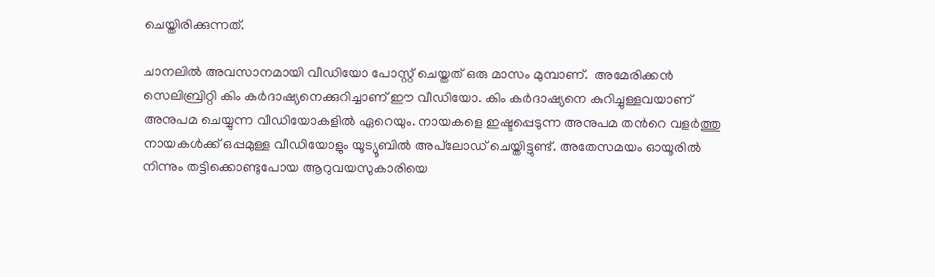ചെയ്തിരിക്കുന്നത്.

ചാനലിൽ അവസാനമായി വീഡിയോ പോസ്റ്റ് ചെയ്തത് ഒരു മാസം മുമ്പാണ്.  അമേരിക്കൻ സെലിബ്രിറ്റി കിം കർദാഷ്യനെക്കുറിച്ചാണ് ഈ വീഡിയോ. കിം കർദാഷ്യനെ കുറിച്ചുള്ളവയാണ് അനുപമ ചെയ്യുന്ന വീഡിയോകളിൽ ഏറെയും. നായകളെ ഇഷ്ടപ്പെടുന്ന അനുപമ തന്‍റെ വളർത്തു നായകൾക്ക് ഒപ്പമുള്ള വീഡിയോളും യൂട്യൂബിൽ അപ്‍ലോഡ് ചെയ്തിട്ടുണ്ട്. അതേസമയം ഓയൂരിൽ നിന്നും തട്ടിക്കൊണ്ടുപോയ ആറുവയസുകാരിയെ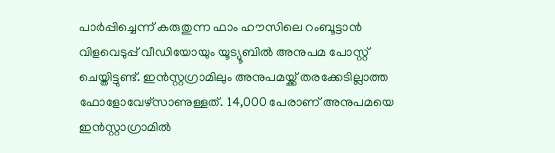പാർപ്പിച്ചെന്ന് കരുതുന്ന ഫാം ഹൗസിലെ റംബൂട്ടാൻ വിളവെടുപ്പ് വീഡിയോയും യൂട്യൂബിൽ അനുപമ പോസ്റ്റ് ചെയ്തിട്ടുണ്ട്. ഇൻസ്റ്റഗ്രാമിലും അനുപമയ്ക്ക് തരക്കേടില്ലാത്ത ഫോളോവേഴ്‌സാണുള്ളത്. 14,000 പേരാണ് അനുപമയെ ഇൻസ്റ്റാഗ്രാമിൽ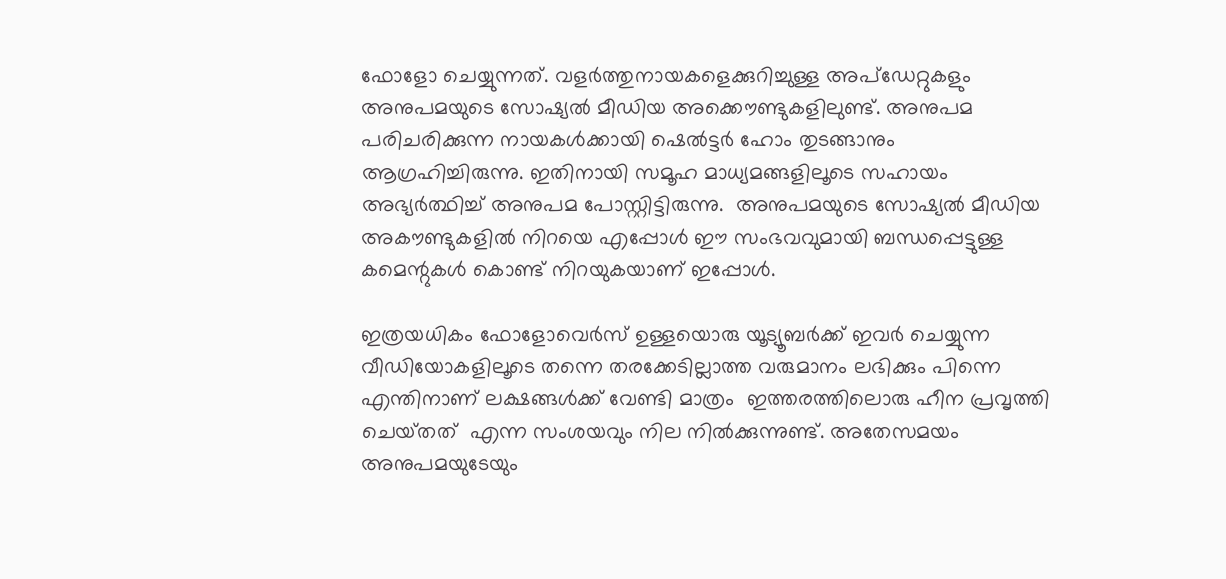ഫോളോ ചെയ്യുന്നത്. വളർത്തുനായകളെക്കുറിച്ചുള്ള അപ്ഡേറ്റുകളും അനുപമയുടെ സോഷ്യൽ മീഡിയ അക്കൌണ്ടുകളിലുണ്ട്. അനുപമ പരിചരിക്കുന്ന നായകൾക്കായി ഷെൽട്ടർ ഹോം തുടങ്ങാനും ആഗ്രഹിച്ചിരുന്നു. ഇതിനായി സമൂഹ മാധ്യമങ്ങളിലൂടെ സഹായം അഭ്യർത്ഥിച്ച് അനുപമ പോസ്റ്റിട്ടിരുന്നു.  അനുപമയുടെ സോഷ്യൽ മീഡിയ അകൗണ്ടുകളിൽ നിറയെ എപ്പോൾ ഈ സംഭവവുമായി ബന്ധപ്പെട്ടുള്ള കമെന്റുകൾ കൊണ്ട് നിറയുകയാണ് ഇപ്പോൾ.

ഇത്രയധികം ഫോളോവെർസ് ഉള്ളയൊരു യൂട്യൂബർക്ക് ഇവർ ചെയ്യുന്ന വീഡിയോകളിലൂടെ തന്നെ തരക്കേടില്ലാത്ത വരുമാനം ലഭിക്കും പിന്നെ എന്തിനാണ് ലക്ഷങ്ങൾക്ക് വേണ്ടി മാത്രം  ഇത്തരത്തിലൊരു ഹീന പ്രവൃത്തി ചെയ്‌തത്‌  എന്ന സംശയവും നില നിൽക്കുന്നുണ്ട്. അതേസമയം അനുപമയുടേയും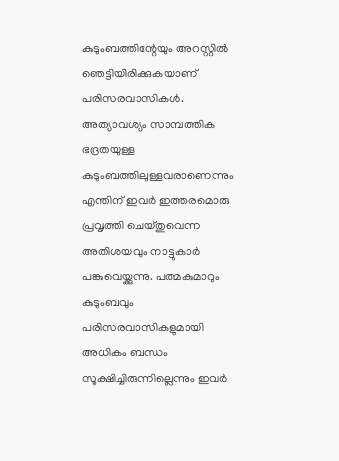കുടുംബത്തിന്റേയും അറസ്റ്റിൽ ഞെട്ടിയിരിക്കുകയാണ് പരിസരവാസികൾ. അത്യാവശ്യം സാമ്പത്തിക ഭദ്രതയുള്ള കുടുംബത്തിലുള്ളവരാണെന്നും എന്തിന് ഇവർ ഇത്തരമൊരു പ്രവൃത്തി ചെയ്തുവെന്ന അതിശയവും നാട്ടുകാർ പങ്കുവെയ്ക്കുന്നു. പത്മകുമാറും കുടുംബവും പരിസരവാസികളുമായി അധികം ബന്ധം സൂക്ഷിച്ചിരുന്നില്ലെന്നും ഇവർ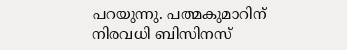പറയുന്നു. പത്മകുമാറിന് നിരവധി ബിസിനസ്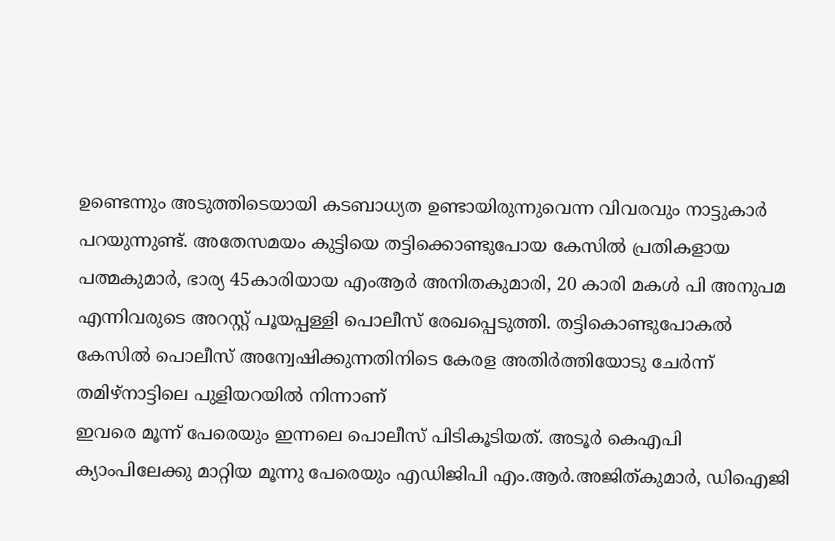ഉണ്ടെന്നും അടുത്തിടെയായി കടബാധ്യത ഉണ്ടായിരുന്നുവെന്ന വിവരവും നാട്ടുകാർ പറയുന്നുണ്ട്. അതേസമയം കുട്ടിയെ തട്ടിക്കൊണ്ടുപോയ കേസിൽ പ്രതികളായ പത്മകുമാർ, ഭാര്യ 45കാരിയായ എംആർ അനിതകുമാരി, 20 കാരി മകൾ പി അനുപമ എന്നിവരുടെ അറസ്റ്റ് പൂയപ്പള്ളി പൊലീസ് രേഖപ്പെടുത്തി. തട്ടികൊണ്ടുപോകൽ കേസിൽ പൊലീസ് അന്വേഷിക്കുന്നതിനിടെ കേരള അതിർത്തിയോടു ചേർന്ന് തമിഴ്നാട്ടിലെ പുളിയറയിൽ നിന്നാണ്
ഇവരെ മൂന്ന് പേരെയും ഇന്നലെ പൊലീസ് പിടികൂടിയത്. അടൂർ കെഎപി ക്യാംപിലേക്കു മാറ്റിയ മൂന്നു പേരെയും എഡിജിപി എം.ആർ.അജിത്കുമാർ, ഡിഐജി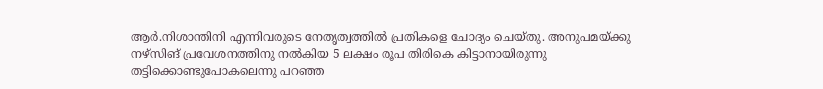ആർ.നിശാന്തിനി എന്നിവരുടെ നേതൃത്വത്തിൽ പ്രതികളെ ചോദ്യം ചെയ്തു. അനുപമയ്ക്കു നഴ്സിങ് പ്രവേശനത്തിനു നൽകിയ 5 ലക്ഷം രൂപ തിരികെ കിട്ടാനായിരുന്നു തട്ടിക്കൊണ്ടുപോകലെന്നു പറഞ്ഞ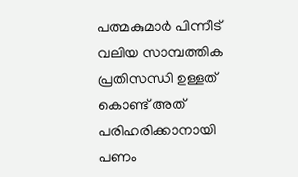പത്മകുമാർ പിന്നീട് വലിയ സാമ്പത്തിക പ്രതിസന്ധി ഉള്ളത് കൊണ്ട് അത് പരിഹരിക്കാനായി പണം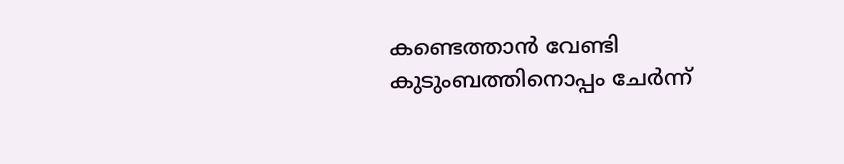കണ്ടെത്താൻ വേണ്ടി  കുടുംബത്തിനൊപ്പം ചേര്‍ന്ന്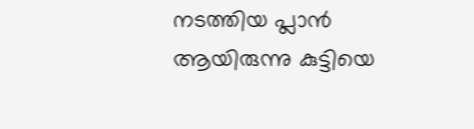നടത്തിയ പ്ലാൻ ആയിരുന്നു കുട്ടിയെ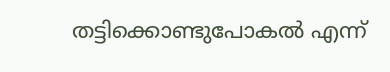തട്ടിക്കൊണ്ടുപോകൽ എന്ന്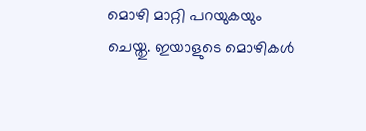മൊഴി മാറ്റി പറയുകയും ചെയ്തു. ഇയാളുടെ മൊഴികൾ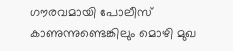ഗൗരവമായി പോലീസ് കാണുന്നുണ്ടെങ്കിലും മൊഴി മുഖ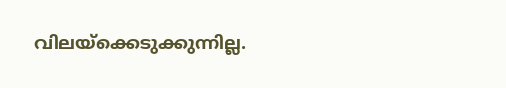വിലയ്‌ക്കെടുക്കുന്നില്ല.